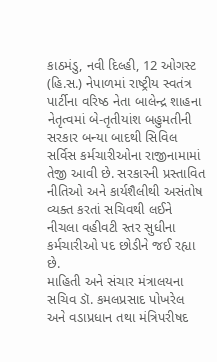કાઠમંડુ, નવી દિલ્હી, 12 ઓગસ્ટ (હિ.સ.) નેપાળમાં રાષ્ટ્રીય સ્વતંત્ર પાર્ટીના વરિષ્ઠ નેતા બાલેન્દ્ર શાહના નેતૃત્વમાં બે-તૃતીયાંશ બહુમતીની સરકાર બન્યા બાદથી સિવિલ સર્વિસ કર્મચારીઓના રાજીનામામાં તેજી આવી છે. સરકારની પ્રસ્તાવિત નીતિઓ અને કાર્યશૈલીથી અસંતોષ વ્યક્ત કરતાં સચિવથી લઈને નીચલા વહીવટી સ્તર સુધીના કર્મચારીઓ પદ છોડીને જઈ રહ્યા છે.
માહિતી અને સંચાર મંત્રાલયના સચિવ ડૉ. કમલપ્રસાદ પોખરેલ અને વડાપ્રધાન તથા મંત્રિપરીષદ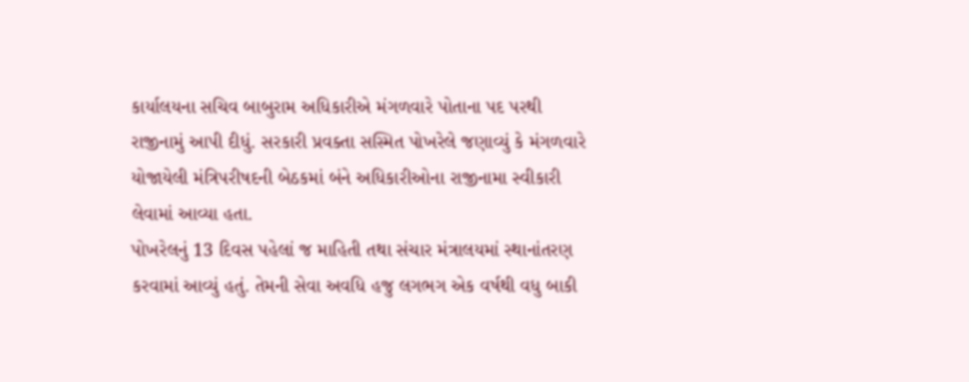કાર્યાલયના સચિવ બાબુરામ અધિકારીએ મંગળવારે પોતાના પદ પરથી રાજીનામું આપી દીધું. સરકારી પ્રવક્તા સસ્મિત પોખરેલે જણાવ્યું કે મંગળવારે યોજાયેલી મંત્રિપરીષદની બેઠકમાં બંને અધિકારીઓના રાજીનામા સ્વીકારી લેવામાં આવ્યા હતા.
પોખરેલનું 13 દિવસ પહેલાં જ માહિતી તથા સંચાર મંત્રાલયમાં સ્થાનાંતરણ કરવામાં આવ્યું હતું. તેમની સેવા અવધિ હજુ લગભગ એક વર્ષથી વધુ બાકી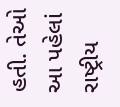હતી. તેઓ આ પહેલાં રાષ્ટ્રીય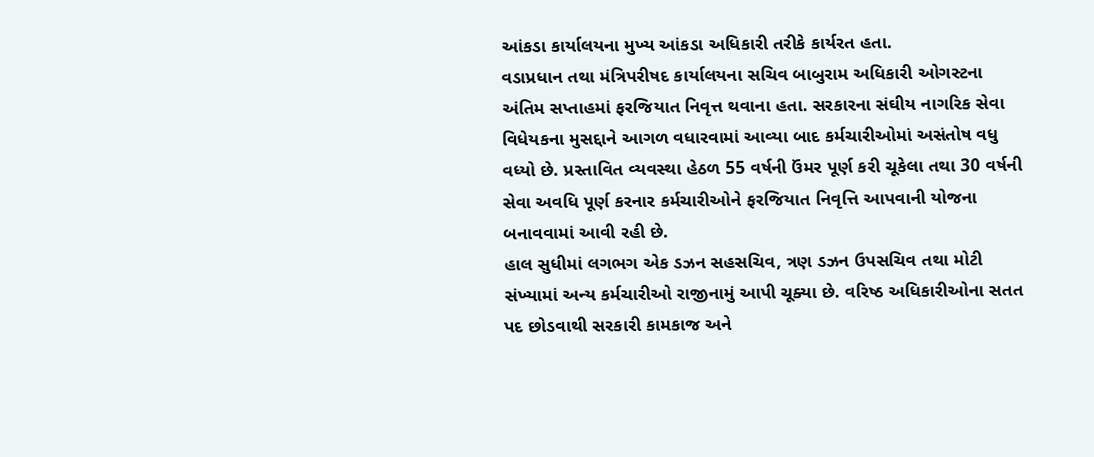આંકડા કાર્યાલયના મુખ્ય આંકડા અધિકારી તરીકે કાર્યરત હતા.
વડાપ્રધાન તથા મંત્રિપરીષદ કાર્યાલયના સચિવ બાબુરામ અધિકારી ઓગસ્ટના અંતિમ સપ્તાહમાં ફરજિયાત નિવૃત્ત થવાના હતા. સરકારના સંઘીય નાગરિક સેવા વિધેયકના મુસદ્દાને આગળ વધારવામાં આવ્યા બાદ કર્મચારીઓમાં અસંતોષ વધુ વધ્યો છે. પ્રસ્તાવિત વ્યવસ્થા હેઠળ 55 વર્ષની ઉંમર પૂર્ણ કરી ચૂકેલા તથા 30 વર્ષની સેવા અવધિ પૂર્ણ કરનાર કર્મચારીઓને ફરજિયાત નિવૃત્તિ આપવાની યોજના બનાવવામાં આવી રહી છે.
હાલ સુધીમાં લગભગ એક ડઝન સહસચિવ, ત્રણ ડઝન ઉપસચિવ તથા મોટી સંખ્યામાં અન્ય કર્મચારીઓ રાજીનામું આપી ચૂક્યા છે. વરિષ્ઠ અધિકારીઓના સતત પદ છોડવાથી સરકારી કામકાજ અને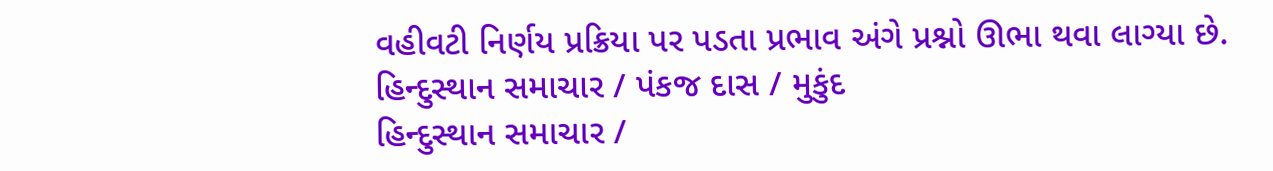વહીવટી નિર્ણય પ્રક્રિયા પર પડતા પ્રભાવ અંગે પ્રશ્નો ઊભા થવા લાગ્યા છે.
હિન્દુસ્થાન સમાચાર / પંકજ દાસ / મુકુંદ
હિન્દુસ્થાન સમાચાર /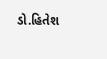ડો.હિતેશ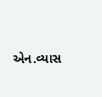એન.વ્યાસ